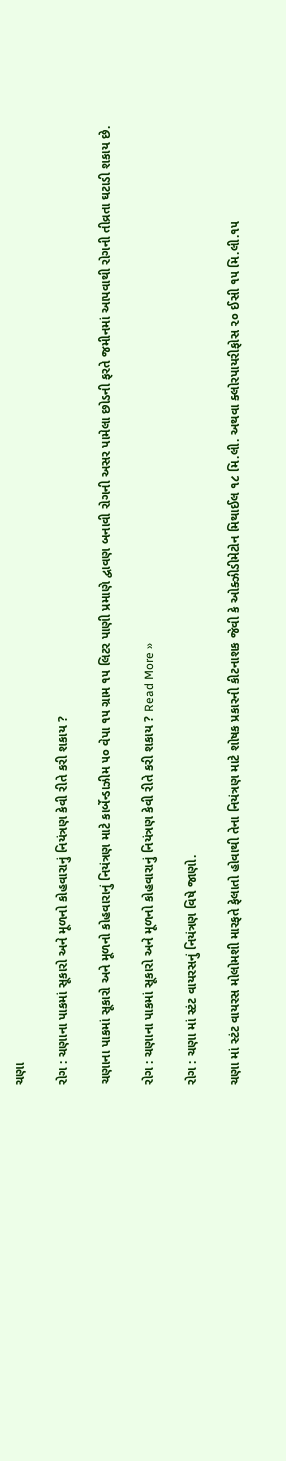ચણા

રોગ : ચણાના પાકમાં સૂકારો અને મૂળનો કોહવારાનું નિયંત્રણ કેવી રીતે કરી શકાય ?

ચણાના પાકમાં સૂકારો અને મૂળનો કોહવારાનું નિયંત્રણ માટે કાર્બેન્ડાઝીમ ૫૦ વેપા ૧૫ ગ્રામ ૧૫ લિટર પાણી પ્રમાણે દ્વાવણ બનાવી રોગની અસર પામેલા છોડની ફરતે જમીનમાં આપવાથી રોગની તીવ્રતા ઘટાડી શકાય છે.

રોગ : ચણાના પાકમાં સૂકારો અને મૂળનો કોહવારાનું નિયંત્રણ કેવી રીતે કરી શકાય ? Read More »

રોગ : ચણા માં સ્ટંટ વાયરસનું નિયંત્રણ વિષે જાણો.

ચણા માં સ્ટંટ વાયરસ મોલોમશી મારફતે ફેલાતો હોવાથી તેના નિયંત્રણ માટે શોષક પ્રકારની કીટનાશક જેવી કે ઓક્ઝીડીમેટોન મિથાઈલ ૧૮ મિ.લી. અથવા ક્લોરપાયરીફોસ ૨૦ ઈસી ૧૫ મિ.લી.૧૫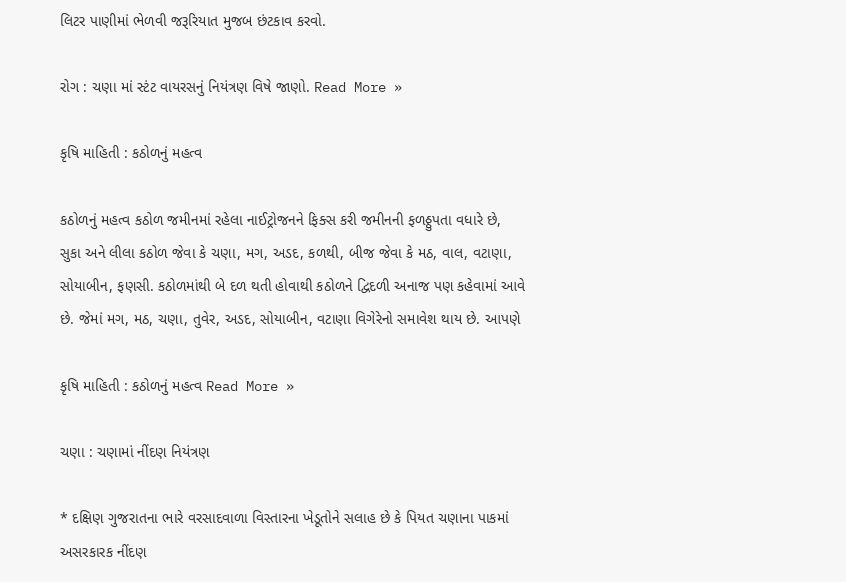લિટર પાણીમાં ભેળવી જરૂરિયાત મુજબ છંટકાવ કરવો.

રોગ : ચણા માં સ્ટંટ વાયરસનું નિયંત્રણ વિષે જાણો. Read More »

કૃષિ માહિતી : કઠોળનું મહત્વ

કઠોળનું મહત્વ કઠોળ જમીનમાં રહેલા નાઈટ્રોજનને ફિક્સ કરી જમીનની ફળઠ્ઠુપતા વધારે છે, સુકા અને લીલા કઠોળ જેવા કે ચણા, મગ, અડદ, કળથી, બીજ જેવા કે મઠ, વાલ, વટાણા, સોયાબીન, ફણસી. કઠોળમાંથી બે દળ થતી હોવાથી કઠોળને દ્વિદળી અનાજ પણ કહેવામાં આવે છે. જેમાં મગ, મઠ, ચણા, તુવેર, અડદ, સોયાબીન, વટાણા વિગેરેનો સમાવેશ થાય છે. આપણે

કૃષિ માહિતી : કઠોળનું મહત્વ Read More »

ચણા : ચણામાં નીંદણ નિયંત્રણ

* દક્ષિણ ગુજરાતના ભારે વરસાદવાળા વિસ્તારના ખેડૂતોને સલાહ છે કે પિયત ચણાના પાકમાં અસરકારક નીંદણ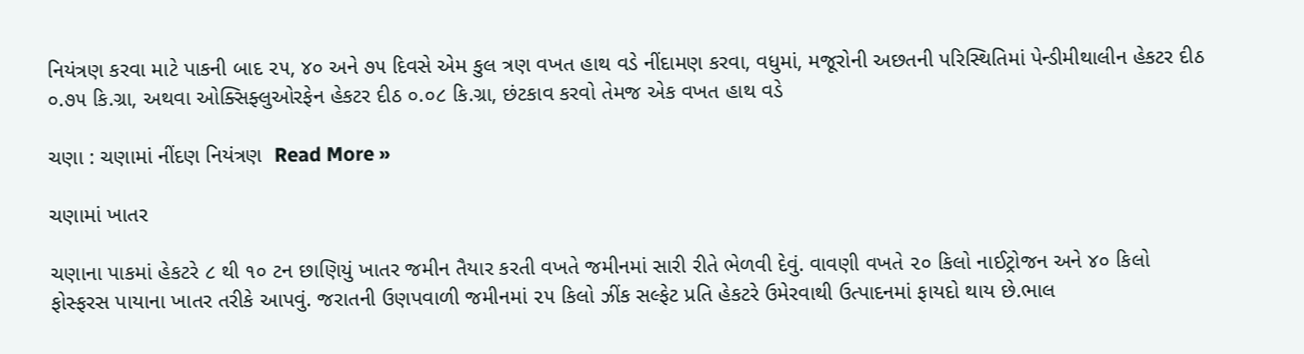નિયંત્રણ કરવા માટે પાકની બાદ ૨૫, ૪૦ અને ૭૫ દિવસે એમ કુલ ત્રણ વખત હાથ વડે નીંદામણ કરવા, વધુમાં, મજૂરોની અછતની પરિસ્થિતિમાં પેન્ડીમીથાલીન હેકટર દીઠ ૦.૭૫ કિ.ગ્રા, અથવા ઓક્સિફ્લુઓરફેન હેકટર દીઠ ૦.૦૮ કિ.ગ્રા, છંટકાવ કરવો તેમજ એક વખત હાથ વડે

ચણા : ચણામાં નીંદણ નિયંત્રણ  Read More »

ચણામાં ખાતર

ચણાના પાકમાં હેકટરે ૮ થી ૧૦ ટન છાણિયું ખાતર જમીન તૈયાર કરતી વખતે જમીનમાં સારી રીતે ભેળવી દેવું. વાવણી વખતે ૨૦ કિલો નાઈટ્રોજન અને ૪૦ કિલો ફોસ્ફરસ પાયાના ખાતર તરીકે આપવું. જરાતની ઉણપવાળી જમીનમાં ૨૫ કિલો ઝીંક સલ્ફેટ પ્રતિ હેકટરે ઉમેરવાથી ઉત્પાદનમાં ફાયદો થાય છે.ભાલ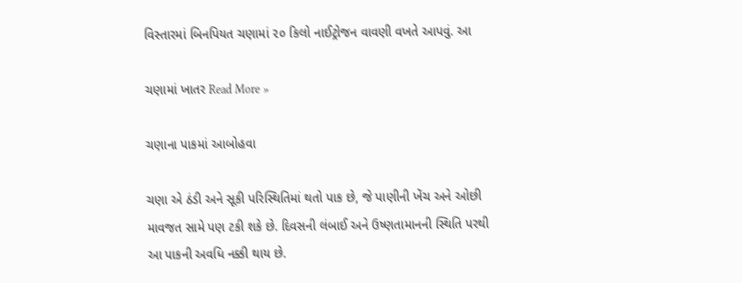વિસ્તારમાં બિનપિયત ચણામાં ૨૦ કિલો નાઈટ્રોજન વાવણી વખતે આપવું. આ

ચણામાં ખાતર Read More »

ચણાના પાકમાં આબોહવા

ચણા એ ઠંડી અને સૂકી પરિસ્થિતિમાં થતો પાક છે, જે પાણીની ખેંચ અને ઓછી માવજત સામે પણ ટકી શકે છે. દિવસની લંબાઈ અને ઉષ્ણતામાનની સ્થિતિ પરથી આ પાકની અવધિ નક્કી થાય છે.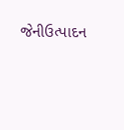જેનીઉત્પાદન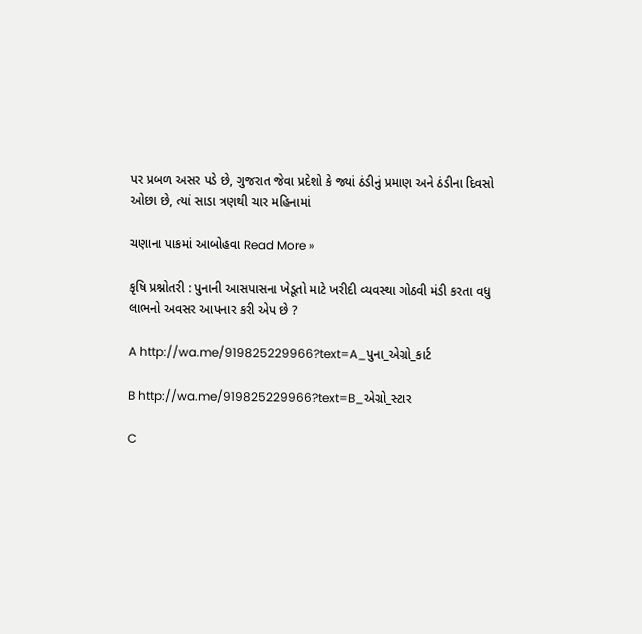પર પ્રબળ અસર પડે છે, ગુજરાત જેવા પ્રદેશો કે જ્યાં ઠંડીનું પ્રમાણ અને ઠંડીના દિવસો ઓછા છે, ત્યાં સાડા ત્રણથી ચાર મહિનામાં

ચણાના પાકમાં આબોહવા Read More »

કૃષિ પ્રશ્નોતરી : પુનાની આસપાસના ખેડૂતો માટે ખરીદી વ્યવસ્થા ગોઠવી મંડી કરતા વધુ લાભનો અવસર આપનાર કરી એપ છે ?

A http://wa.me/919825229966?text=A_પુના_એગ્રો_કાર્ટ

B http://wa.me/919825229966?text=B_એગ્રો_સ્ટાર

C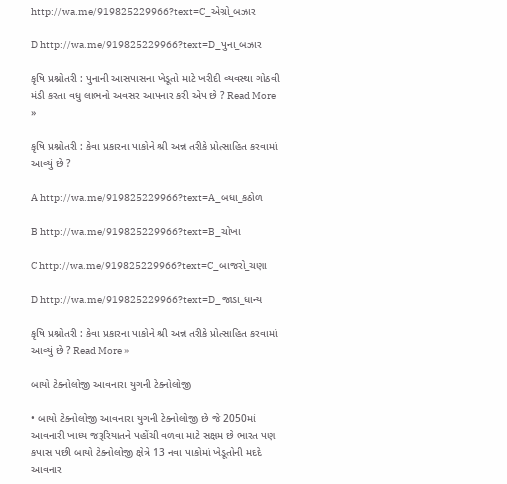http://wa.me/919825229966?text=C_એગ્રો_બઝાર

D http://wa.me/919825229966?text=D_પુના_બઝાર

કૃષિ પ્રશ્નોતરી : પુનાની આસપાસના ખેડૂતો માટે ખરીદી વ્યવસ્થા ગોઠવી મંડી કરતા વધુ લાભનો અવસર આપનાર કરી એપ છે ? Read More »

કૃષિ પ્રશ્નોતરી : કેવા પ્રકારના પાકોને શ્રી અન્ન તરીકે પ્રોત્સાહિત કરવામાં આવ્યું છે ?

A http://wa.me/919825229966?text=A_બધા_કઠોળ

B http://wa.me/919825229966?text=B_ચોખા

C http://wa.me/919825229966?text=C_બાજરો_ચણા

D http://wa.me/919825229966?text=D_જાડા_ધાન્ય

કૃષિ પ્રશ્નોતરી : કેવા પ્રકારના પાકોને શ્રી અન્ન તરીકે પ્રોત્સાહિત કરવામાં આવ્યું છે ? Read More »

બાયો ટેક્નોલોજી આવનારા યુગની ટેક્નોલોજી

• બાયો ટેક્નોલોજી આવનારા યુગની ટેક્નોલોજી છે જે 2050માં આવનારી ખાધ્ય જરૂરિયાતને પહોંચી વળવા માટે સક્ષમ છે ભારત પણ કપાસ પછી બાયો ટેક્નોલોજી ક્ષેત્રે 13 નવા પાકોમાં ખેડૂતોની મદદે આવનાર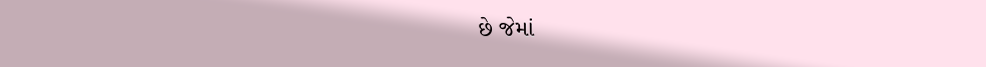છે જેમાં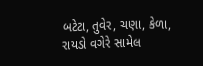બટેટા, તુવેર, ચણા, કેળા, રાયડો વગેરે સામેલ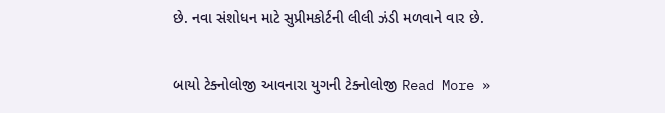છે. નવા સંશોધન માટે સુપ્રીમકોર્ટની લીલી ઝંડી મળવાને વાર છે.

બાયો ટેક્નોલોજી આવનારા યુગની ટેક્નોલોજી Read More »